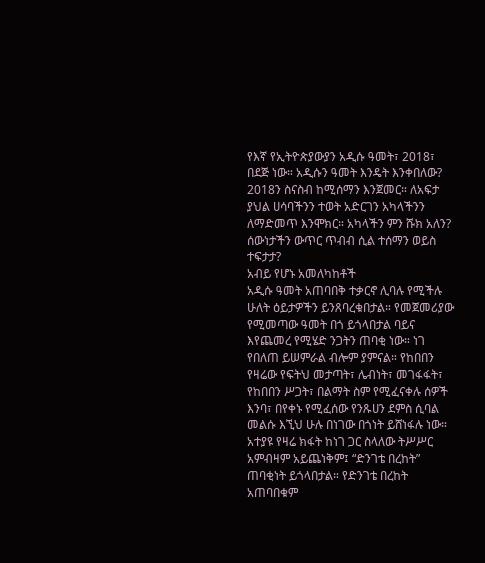የእኛ የኢትዮጵያውያን አዲሱ ዓመት፣ 2018፣ በደጅ ነው። አዲሱን ዓመት እንዴት እንቀበለው? 2018ን ስናስብ ከሚሰማን እንጀመር። ለአፍታ ያህል ሀሳባችንን ተወት አድርገን አካላችንን ለማድመጥ እንሞክር። አካላችን ምን ሹክ አለን? ሰውነታችን ውጥር ጥብብ ሲል ተሰማን ወይስ ተፍታታ?
አብይ የሆኑ አመለካከቶች
አዲሱ ዓመት አጠባበቅ ተቃርኖ ሊባሉ የሚችሉ ሁለት ዕይታዎችን ይንጸባረቁበታል። የመጀመሪያው የሚመጣው ዓመት በጎ ይጎላበታል ባይና እየጨመረ የሚሄድ ንጋትን ጠባቂ ነው። ነገ የበለጠ ይሠምራል ብሎም ያምናል። የከበበን የዛሬው የፍትህ መታጣት፣ ሌብነት፣ መገፋፋት፣ የከበበን ሥጋት፣ በልማት ስም የሚፈናቀሉ ሰዎች እንባ፣ በየቀኑ የሚፈሰው የንጹሀን ደምስ ሲባል መልሱ እኚህ ሁሉ በነገው በጎነት ይሸነፋሉ ነው። አተያዩ የዛሬ ክፋት ከነገ ጋር ስላለው ትሥሥር አምብዛም አይጨነቅም፤ “ድንገቴ በረከት” ጠባቂነት ይጎላበታል። የድንገቴ በረከት አጠባበቁም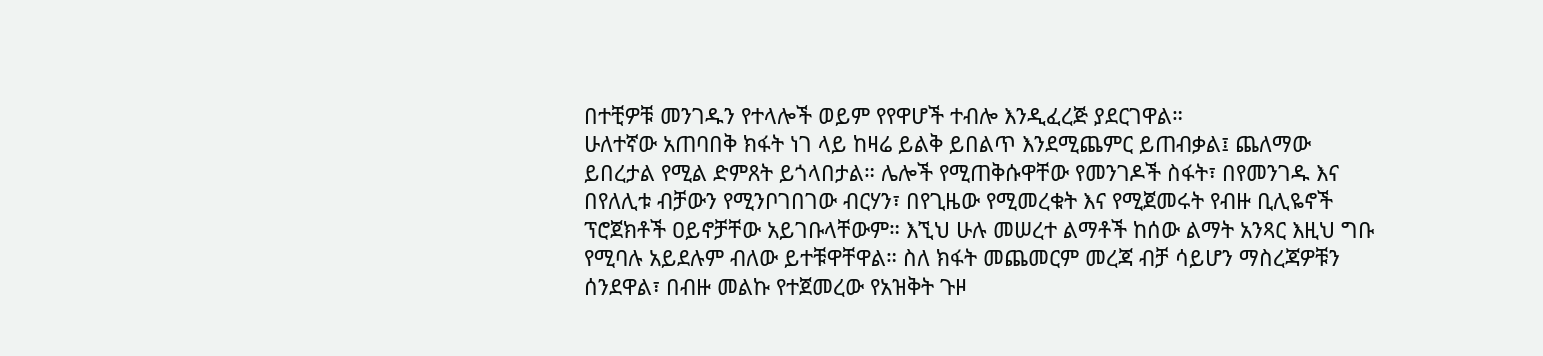በተቺዎቹ መንገዱን የተላሎች ወይም የየዋሆች ተብሎ እንዲፈረጅ ያደርገዋል።
ሁለተኛው አጠባበቅ ክፋት ነገ ላይ ከዛሬ ይልቅ ይበልጥ እንደሚጨምር ይጠብቃል፤ ጨለማው ይበረታል የሚል ድምጸት ይጎላበታል። ሌሎች የሚጠቅሱዋቸው የመንገዶች ስፋት፣ በየመንገዱ እና በየለሊቱ ብቻውን የሚንቦገበገው ብርሃን፣ በየጊዜው የሚመረቁት እና የሚጀመሩት የብዙ ቢሊዬኖች ፕሮጀክቶች ዐይኖቻቸው አይገቡላቸውም። እኚህ ሁሉ መሠረተ ልማቶች ከሰው ልማት አንጻር እዚህ ግቡ የሚባሉ አይደሉም ብለው ይተቹዋቸዋል። ስለ ክፋት መጨመርም መረጃ ብቻ ሳይሆን ማስረጃዎቹን ሰንደዋል፣ በብዙ መልኩ የተጀመረው የአዝቅት ጉዞ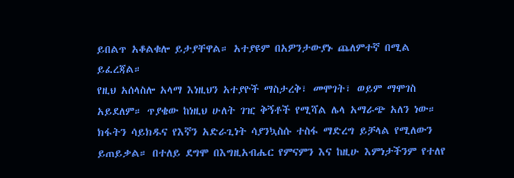ይበልጥ አቆልቁሎ ይታያቸዋል። አተያዩም በአዎንታውያኑ ጨለምተኛ በሚል ይፈረጃል።
የዚህ አሰላስሎ አላማ እነዚህን አተያዮች ማስታረቅ፣ መሞገት፣ ወይም ማሞገስ አይደለም። ጥያቄው ከነዚህ ሁለት ገዢ ቅኝቶች የሚሻል ሌላ አማራጭ አለን ነው። ክፋትን ሳይክዱና የእኛን አድራጊነት ሳያንኳስሱ ተስፋ ማድረግ ይቻላል የሚለውን ይጠይቃል። በተለይ ደግሞ በእግዚአብሔር የምናምን እና ከዚሁ እምነታችንም የተለየ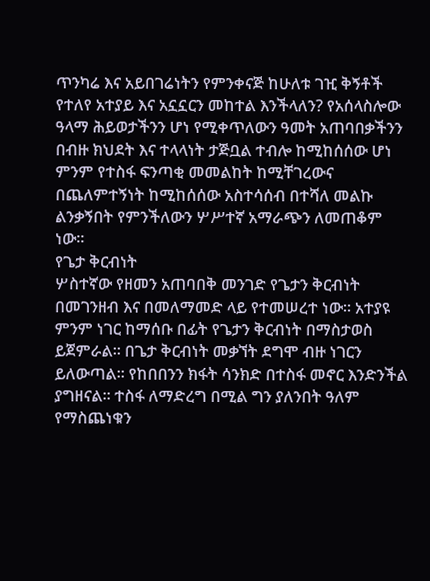ጥንካሬ እና አይበገሬነትን የምንቀናጅ ከሁለቱ ገዢ ቅኝቶች የተለየ አተያይ እና አኗኗርን መከተል እንችላለን? የአሰላስሎው ዓላማ ሕይወታችንን ሆነ የሚቀጥለውን ዓመት አጠባበቃችንን በብዙ ክህደት እና ተላላነት ታጅቧል ተብሎ ከሚከሰሰው ሆነ ምንም የተስፋ ፍንጣቂ መመልከት ከሚቸገረውና በጨለምተኝነት ከሚከሰሰው አስተሳሰብ በተሻለ መልኩ ልንቃኝበት የምንችለውን ሦሥተኛ አማራጭን ለመጠቆም ነው።
የጌታ ቅርብነት
ሦስተኛው የዘመን አጠባበቅ መንገድ የጌታን ቅርብነት በመገንዘብ እና በመለማመድ ላይ የተመሠረተ ነው። አተያዩ ምንም ነገር ከማሰቡ በፊት የጌታን ቅርብነት በማስታወስ ይጀምራል። በጌታ ቅርብነት መቃኘት ደግሞ ብዙ ነገርን ይለውጣል። የከበበንን ክፋት ሳንክድ በተስፋ መኖር እንድንችል ያግዘናል። ተስፋ ለማድረግ በሚል ግን ያለንበት ዓለም የማስጨነቁን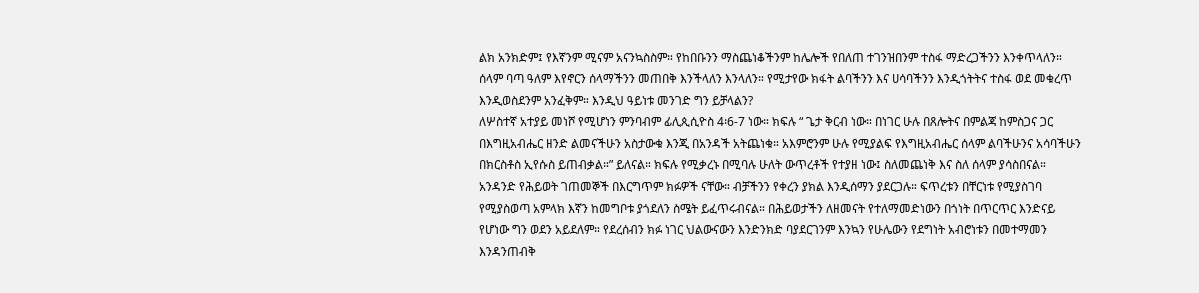ልክ አንክድም፤ የእኛንም ሚናም አናንኳስስም። የከበቡንን ማስጨነቆችንም ከሌሎች የበለጠ ተገንዝበንም ተስፋ ማድረጋችንን እንቀጥላለን። ሰላም ባጣ ዓለም እየኖርን ሰላማችንን መጠበቅ እንችላለን እንላለን። የሚታየው ክፋት ልባችንን እና ሀሳባችንን እንዲጎትትና ተስፋ ወደ መቁረጥ እንዲወስደንም አንፈቅም። እንዲህ ዓይነቱ መንገድ ግን ይቻላልን?
ለሦስተኛ አተያይ መነሾ የሚሆነን ምንባብም ፊሊጲሲዮስ 4፡6-7 ነው። ክፍሉ “ ጌታ ቅርብ ነው። በነገር ሁሉ በጸሎትና በምልጃ ከምስጋና ጋር በእግዚአብሔር ዘንድ ልመናችሁን አስታውቁ እንጂ በአንዳች አትጨነቁ። አእምሮንም ሁሉ የሚያልፍ የእግዚአብሔር ሰላም ልባችሁንና አሳባችሁን በክርስቶስ ኢየሱስ ይጠብቃል።” ይለናል። ክፍሉ የሚቃረኑ በሚባሉ ሁለት ውጥረቶች የተያዘ ነው፤ ስለመጨነቅ እና ስለ ሰላም ያሳስበናል።
አንዳንድ የሕይወት ገጠመኞች በእርግጥም ክፉዎች ናቸው። ብቻችንን የቀረን ያክል እንዲሰማን ያደርጋሉ። ፍጥረቱን በቸርነቱ የሚያስገባ የሚያስወጣ አምላክ እኛን ከመግቦቱ ያጎደለን ስሜት ይፈጥሩብናል። በሕይወታችን ለዘመናት የተለማመድነውን በጎነት በጥርጥር እንድናይ የሆነው ግን ወደን አይደለም። የደረሰብን ክፉ ነገር ህልውናውን እንድንክድ ባያደርገንም እንኳን የሁሌውን የደግነት አብሮነቱን በመተማመን እንዳንጠብቅ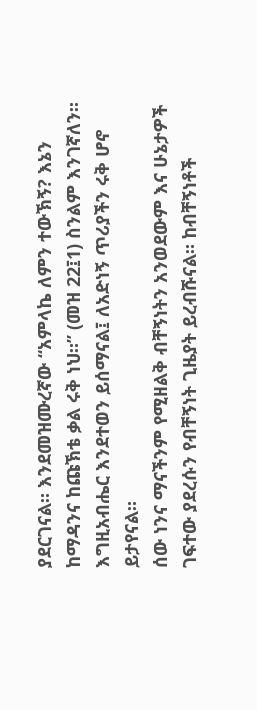ያደርገናል። እንደመዝሙረኛው “አምላኬ ለምን ተውኽኝ? እኔን ከማዳንና ከጩኽቴ ቃል ሩቅ ነህ።” (መዝ 22፤1) ስንልም እንገኛለን። እግዚአብሔር እንደተወን ይሰማናል፤ ለአድነኝ ጥሪያችን ሩቅ ሆኖ ይታየናል።
ሰው ነንና ማናችንም የሚዘልቅ ብቸኝነትን አንወደውም እና ሁኔታዎች ገፍተው ያደረሱን የብቸኝነት ጊዜያት ይረብሹናል። ከብቸኝነቶች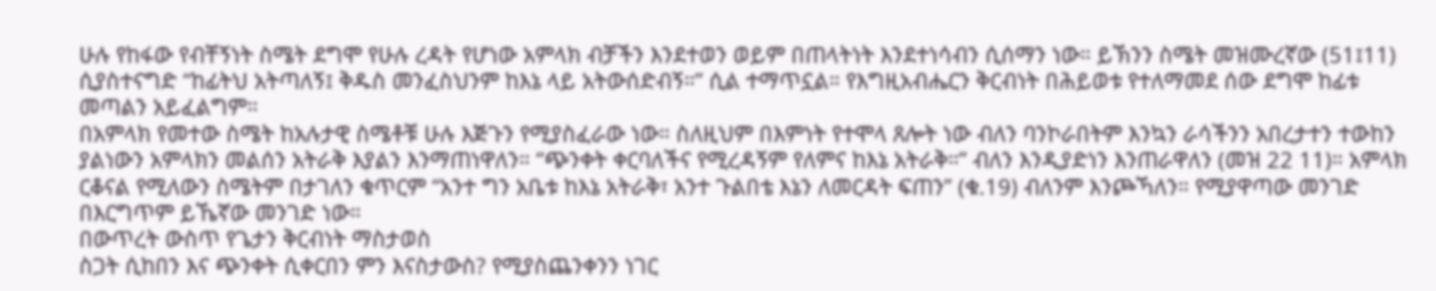ሁሉ የከፋው የብቸኝነት ስሜት ደግሞ የሁሉ ረዳት የሆነው አምላክ ብቻችን እንደተወን ወይም በጠላትነት እንደተነሳብን ሲሰማን ነው። ይኽንን ስሜት መዝሙረኛው (51፤11) ሲያስተናግድ “ከፊትህ አትጣለኝ፤ ቅዱስ መንፈስህንም ከእኔ ላይ አትውሰድብኝ።” ሲል ተማጥኗል። የእግዚአብሔርን ቅርብነት በሕይወቱ የተለማመደ ሰው ደግሞ ከፊቱ መጣልን አይፈልግም።
በአምላክ የመተው ስሜት ከአሉታዊ ስሜቶቹ ሁሉ እጅጉን የሚያስፈራው ነው። ስለዚህም በእምነት የተሞላ ጸሎት ነው ብለን ባንኮራበትም እንኳን ራሳችንን አበረታተን ተውከን ያልነውን አምላክን መልሰን አትራቅ እያልን እንማጠነዋለን። “ጭንቀት ቀርባለችና የሚረዳኝም የለምና ከእኔ አትራቅ።” ብለን እንዲያድነን እንጠራዋለን (መዝ 22 11)። አምላክ ርቆናል የሚለውን ስሜትም በታገለን ቁጥርም “አንተ ግን አቤቱ ከእኔ አትራቅ፣ አንተ ጉልበቴ እኔን ለመርዳት ፍጠን” (ቁ.19) ብለንም እንጮኻለን። የሚያዋጣው መንገድ በእርግጥም ይኼኛው መንገድ ነው።
በውጥረት ውስጥ የጌታን ቅርብነት ማስታወስ
ስጋት ሲከበን እና ጭንቀት ሲቀርበን ምን እናስታውስ? የሚያስጨንቀንን ነገር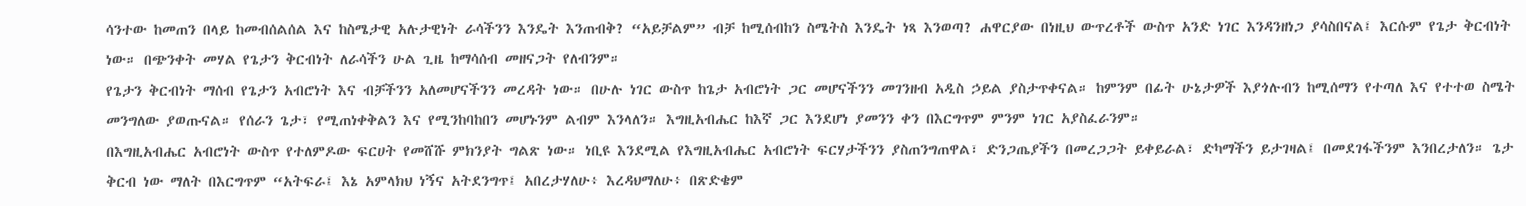ሳንተው ከመጠን በላይ ከመብሰልሰል እና ከስሜታዊ አሉታዊነት ራሳችንን እንዴት እንጠብቅ? “አይቻልም” ብቻ ከሚሰብከን ስሜትስ እንዴት ነጻ እንወጣ? ሐዋርያው በነዚህ ውጥረቶች ውስጥ አንድ ነገር እንዳንዘነጋ ያሳስበናል፤ እርሱም የጌታ ቅርብነት ነው። በጭንቀት መሃል የጌታን ቅርብነት ለራሳችን ሁል ጊዜ ከማሳሰብ መዘናጋት የለብንም።
የጌታን ቅርብነት ማሰብ የጌታን አብሮነት እና ብቻችንን አለመሆናችንን መረዳት ነው። በሁሉ ነገር ውስጥ ከጌታ አብሮነት ጋር መሆናችንን መገንዘብ አዲስ ኃይል ያስታጥቀናል። ከምንም በፊት ሁኔታዎች እያጎሉብን ከሚሰማን የተጣለ እና የተተወ ስሜት መንግለው ያወጡናል። የሰራን ጌታ፣ የሚጠነቀቅልን እና የሚንከባከበን መሆኑንም ልብም እንላለን። እግዚአብሔር ከእኛ ጋር እንደሆነ ያመንን ቀን በእርግጥም ምንም ነገር አያስፈራንም።
በእግዚአብሔር አብሮነት ውስጥ የተለምዶው ፍርሀት የመሸሹ ምክንያት ግልጽ ነው። ነቢዩ እንደሚል የእግዚአብሔር አብሮነት ፍርሃታችንን ያስጠንግጠዋል፣ ድንጋጤያችን በመረጋጋት ይቀይራል፣ ድካማችን ይታገዛል፤ በመደገፋችንም እንበረታለን። ጌታ ቅርብ ነው ማለት በእርግጥም “አትፍራ፤ እኔ አምላክህ ነኝና አትደንግጥ፤ አበረታሃለሁ፥ እረዳህማለሁ፥ በጽድቄም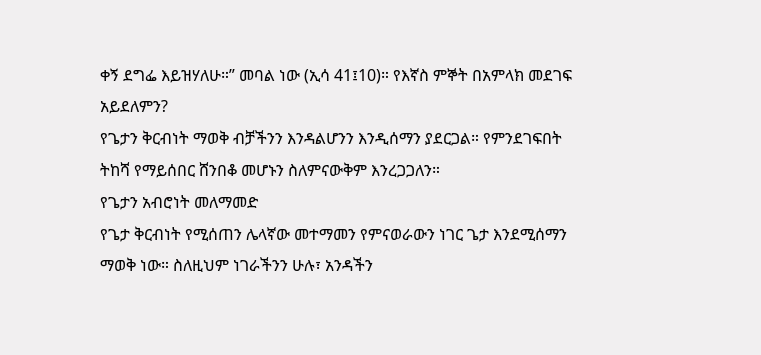ቀኝ ደግፌ እይዝሃለሁ።” መባል ነው (ኢሳ 41፤10)። የእኛስ ምኞት በአምላክ መደገፍ አይደለምን?
የጌታን ቅርብነት ማወቅ ብቻችንን እንዳልሆንን እንዲሰማን ያደርጋል። የምንደገፍበት ትከሻ የማይሰበር ሸንበቆ መሆኑን ስለምናውቅም እንረጋጋለን።
የጌታን አብሮነት መለማመድ
የጌታ ቅርብነት የሚሰጠን ሌላኛው መተማመን የምናወራውን ነገር ጌታ እንደሚሰማን ማወቅ ነው። ስለዚህም ነገራችንን ሁሉ፣ አንዳችን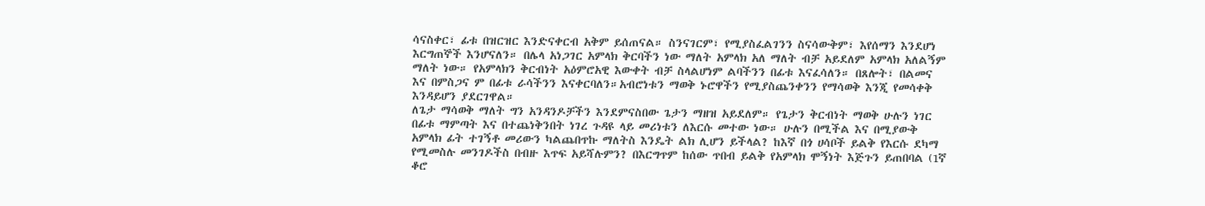ሳናስቀር፣ ፊቱ በዝርዝር እንድናቀርብ አቅም ይሰጠናል። ስንናገርም፣ የሚያስፈልገንን ስናሳውቅም፣ እየሰማን እንደሆነ እርግጠኞች እንሆናለን። በሌላ አነጋገር አምላክ ቅርባችን ነው ማለት አምላክ አለ ማለት ብቻ አይደለም አምላክ አለልኝም ማለት ነው። የአምላክን ቅርብነት አዕምሮአዊ እውቀት ብቻ ስላልሆነም ልባችንን በፊቱ እናፈሳለን። በጸሎት፣ በልመና እና በምስጋና ም በፊቱ ራሳችንን እናቀርባለን።አብሮነቱን ማወቅ ኑሮዋችን የሚያስጨንቀንን የማሳወቅ እንጂ የመሳቀቅ እንዳይሆን ያደርገዋል።
ለጌታ ማሳወቅ ማለት ግን አንዳንዶቻችን እንደምናስበው ጌታን ማዘዝ አይደለም። የጌታን ቅርብነት ማወቅ ሁሉን ነገር በፊቱ ማምጣት እና በተጨነቅንበት ነገረ ጉዳዩ ላይ መሪነቱን ለእርሱ መተው ነው። ሁሉን በሚችል እና በሚያውቅ አምላክ ፊት ተገኝቶ መሪውን ካልጨበጥኩ ማለትስ እንዴት ልክ ሊሆን ይችላል? ከእኛ በጎ ሀሳቦች ይልቅ የእርሱ ደካማ የሚመስሉ መንገዶችስ በብዙ እጥፍ አይሻሉምን? በእርግጥም ከሰው ጥበብ ይልቅ የአምላክ ሞኝነት እጅጉን ይጠበባል (1ኛ ቆሮ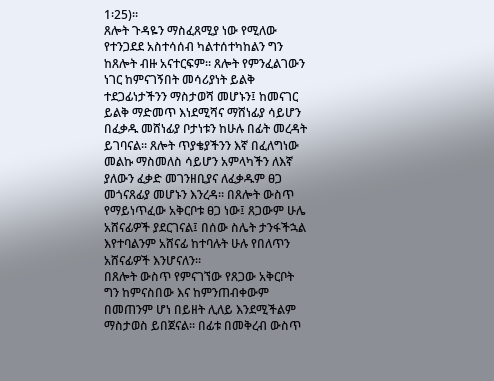1፡25)።
ጸሎት ጉዳዬን ማስፈጸሚያ ነው የሚለው የተንጋደደ አስተሳሰብ ካልተሰተካከልን ግን ከጸሎት ብዙ አናተርፍም። ጸሎት የምንፈልገውን ነገር ከምናገኝበት መሳሪያነት ይልቅ ተደጋፊነታችንን ማስታወሻ መሆኑን፤ ከመናገር ይልቅ ማድመጥ እነደሚሻና ማሸነፊያ ሳይሆን በፈቃዱ መሸነፊያ ቦታነቱን ከሁሉ በፊት መረዳት ይገባናል። ጸሎት ጥያቄያችንን እኛ በፈለግነው መልኩ ማስመለስ ሳይሆን አምላካችን ለእኛ ያለውን ፈቃድ መገንዘቢያና ለፈቃዱም ፀጋ መጎናጸፊያ መሆኑን እንረዳ። በጸሎት ውስጥ የማይነጥፈው አቅርቦቱ ፀጋ ነው፤ ጸጋውም ሁሌ አሸናፊዎች ያደርገናል፤ በሰው ስሌት ታንፋችኋል እየተባልንም አሸናፊ ከተባሉት ሁሉ የበለጥን አሸናፊዎች እንሆናለን።
በጸሎት ውስጥ የምናገኘው የጸጋው አቅርቦት ግን ከምናስበው እና ከምንጠብቀውም በመጠንም ሆነ በይዘት ሊለይ እንደሚችልም ማስታወስ ይበጀናል። በፊቱ በመቅረብ ውስጥ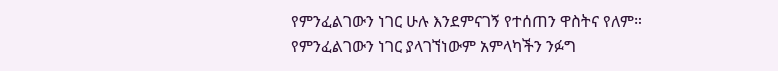የምንፈልገውን ነገር ሁሉ እንደምናገኝ የተሰጠን ዋስትና የለም። የምንፈልገውን ነገር ያላገኘነውም አምላካችን ንፉግ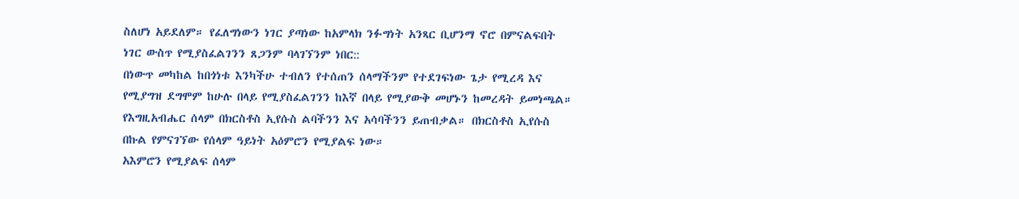ስለሆነ አይደለም። የፈለግነውን ነገር ያጣነው ከአምላክ ንፉግነት አንጻር ቢሆንማ ኖሮ በምናልፍበት ነገር ውስጥ የሚያስፈልገንን ጸጋንም ባላገኘንም ነበር::
በነውጥ መካከል ከበጎነቱ እንካችሁ ተብለን የተሰጠን ሰላማችንም የተደገፍነው ጌታ የሚረዳ እና የሚያግዝ ደግሞም ከሁሉ በላይ የሚያስፈልገንን ከእኛ በላይ የሚያውቅ መሆኑን ከመረዳት ይመነጫል። የእግዚአብሔር ሰላም በክርስቶስ ኢየሱስ ልባችንን እና አሳባችንን ይጠብቃል። በክርስቶስ ኢየሱስ በኩል የምናገኘው የሰላም ዓይነት አዕምሮን የሚያልፍ ነው።
አእምሮን የሚያልፍ ሰላም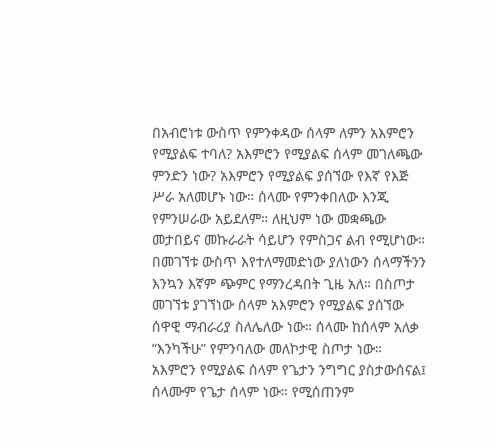በአብሮነቱ ውስጥ የምንቀዳው ሰላም ለምን አእምሮን የሚያልፍ ተባለ? አእምሮን የሚያልፍ ሰላም መገለጫው ምንድን ነው? አእምሮን የሚያልፍ ያሰኘው የእኛ የእጅ ሥራ አለመሆኑ ነው። ሰላሙ የምንቀበለው እንጂ የምንሠራው አይደለም። ለዚህም ነው መቋጫው መታበይና መኩራራት ሳይሆን የምስጋና ልብ የሚሆነው። በመገኘቱ ውስጥ እየተለማመድነው ያለነውን ሰላማችንን እንኳን እኛም ጭምር የማንረዳበት ጊዜ አለ። በስጦታ መገኘቱ ያገኘነው ሰላም አእምሮን የሚያልፍ ያሰኘው ሰዋዊ ማብራሪያ ስለሌለው ነው። ሰላሙ ከሰላም አለቃ “እንካችሁ” የምንባለው መለኮታዊ ስጦታ ነው።
አእምሮን የሚያልፍ ሰላም የጌታን ንግግር ያስታውሰናል፤ ሰላሙም የጌታ ሰላም ነው። የሚሰጠንም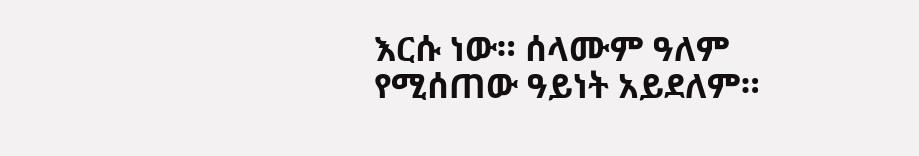እርሱ ነው። ሰላሙም ዓለም የሚሰጠው ዓይነት አይደለም።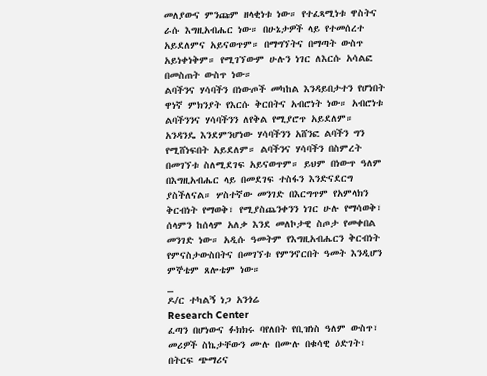መለያውና ምንጩም ዘላቂነቱ ነው። የተፈጻሚነቱ ዋስትና ራሱ እግዚአብሔር ነው። በሁኔታዎች ላይ የተመሰረተ አይደለምና አይናወጥም። በማግኘትና በማጣት ውስጥ አይነቀነቅም። የሚገኘውም ሁሉን ነገር ለእርሱ አሳልፎ በመስጠት ውስጥ ነው።
ልባችንና ሃሳባችን በነውጦች መካከል እንዳይበታተን የሆነበት ዋነኛ ምክንያት የእርሱ ቅርበትና አብሮነት ነው። አብሮነቱ ልባችንንና ሃሳባችንን ለየቅል የሚያሮጥ አይደለም። አንዳንዴ እንደምንሆነው ሃሳባችንን አሸንፎ ልባችን ግን የሚሸነፍበት አይደለም። ልባችንና ሃሳባችን በስምረት በመገኘቱ ስለሚደገፍ አይናወጥም። ይህም በነውጥ ዓለም በእግዚአብሔር ላይ በመደገፍ ተስፋን እንድናደርግ ያስችለናል። ሦስተኛው መንገድ በእርግጥም የአምላክን ቅርብነት የማወቅ፣ የሚያስጨንቀንን ነገር ሁሉ የማሳወቅ፣ ሰላምን ከሰላም አለቃ እንደ መለኮታዊ ስጦታ የመቀበል መንገድ ነው። አዲሱ ዓመትም የእግዚአብሔርን ቅርብነት የምናስታውስበትና በመገኘቱ የምንኖርበት ዓመት እንዲሆን ምኞቴም ጸሎቴም ነው።
_
ዶ/ር ተካልኝ ነጋ አንጎሬ
Research Center
ፈጣን በሆነውና ፉክክሩ ባየለበት የቢዝነስ ዓለም ውስጥ፣ መሪዎች ስኬታቸውን ሙሉ በሙሉ በቁሳዊ ዕድገት፣ በትርፍ ጭማሪና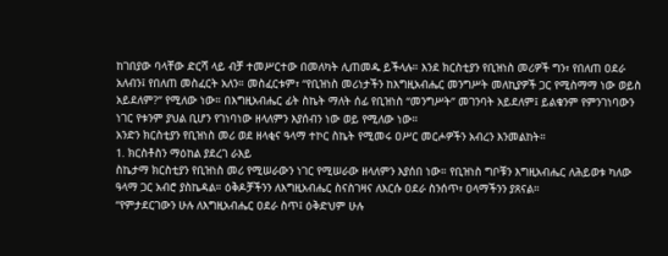ከገበያው ባላቸው ድርሻ ላይ ብቻ ተመሥርተው በመለካት ሊጠመዱ ይችላሉ። እንደ ክርስቲያን የቢዝነስ መሪዎች ግን፣ የበለጠ ዐደራ አለብን፤ የበለጠ መስፈርት አለን። መስፈርቱም፣ “የቢዝነስ መሪነታችን ከእግዚአብሔር መንግሥት መለኪያዎች ጋር የሚስማማ ነው ወይስ አይደለም?” የሚለው ነው። በእግዚአብሔር ፊት ስኬት ማለት ሰፊ የቢዝነስ “መንግሥት” መገንባት አይደለም፤ ይልቁንም የምንገነባውን ነገር የቱንም ያህል ቢሆን የገነባነው ዘላለምን እያሰብን ነው ወይ የሚለው ነው።
አንድን ክርስቲያን የቢዝነስ መሪ ወደ ዘላቂና ዓላማ ተኮር ስኬት የሚመሩ ዐሥር መርሖዎችን አብረን እንመልከት።
1. ክርስቶስን ማዕከል ያደረገ ራእይ
ስኬታማ ክርስቲያን የቢዝነስ መሪ የሚሠራውን ነገር የሚሠራው ዘላለምን እያሰበ ነው። የቢዝነስ ግቦቹን እግዚአብሔር ለሕይወቱ ካለው ዓላማ ጋር አብሮ ያስኬዳል። ዕቅዶቻችንን ለእግዚአብሔር ስናስገዛና ለእርሱ ዐደራ ስንሰጥ፣ ዐላማችንን ያጸናል።
“የምታደርገውን ሁሉ ለእግዚአብሔር ዐደራ ስጥ፤ ዕቅድህም ሁሉ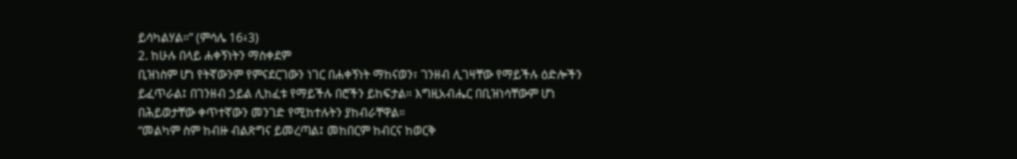ይሳካልሃል።” (ምሳሌ 16፥3)
2. ከሁሉ በላይ ሐቀኝነትን ማስቀደም
ቢዝነስም ሆነ የትኛውንም የምናደርገውን ነገር በሐቀኝነት ማከናወን፣ ገንዘብ ሊገዛቸው የማይችሉ ዕድሎችን ይፈጥራል፤ በገንዘብ ኃይል ሊከፈቱ የማይችሉ በሮችን ይከፍታል። እግዚአብሔር በቢዝነሳቸውም ሆነ በሕይወታቸው ቀጥተኛውን መንገድ የሚከተሉትን ያከብራቸዋል።
“መልካም ስም ከብዙ ብልጽግና ይመረጣል፤ መከበርም ከብርና ከወርቅ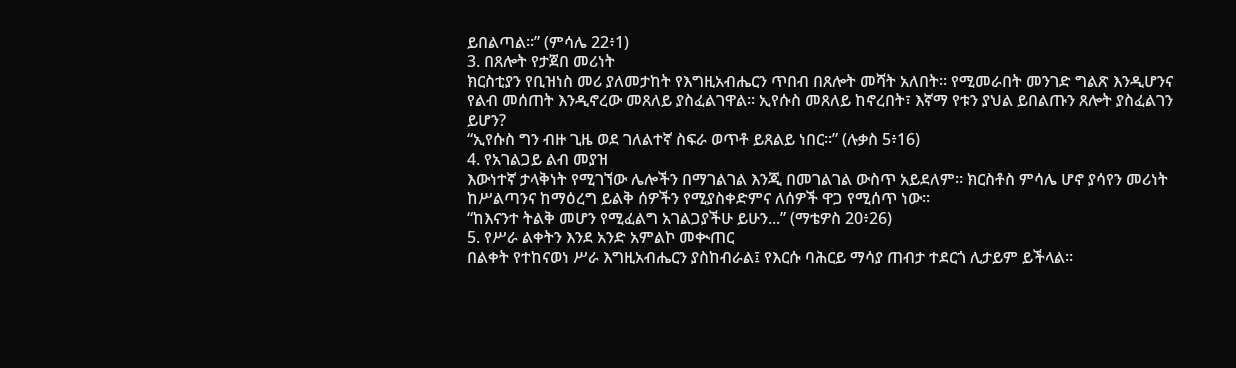ይበልጣል።” (ምሳሌ 22፥1)
3. በጸሎት የታጀበ መሪነት
ክርስቲያን የቢዝነስ መሪ ያለመታከት የእግዚአብሔርን ጥበብ በጸሎት መሻት አለበት። የሚመራበት መንገድ ግልጽ እንዲሆንና የልብ መሰጠት እንዲኖረው መጸለይ ያስፈልገዋል። ኢየሱስ መጸለይ ከኖረበት፣ እኛማ የቱን ያህል ይበልጡን ጸሎት ያስፈልገን ይሆን?
“ኢየሱስ ግን ብዙ ጊዜ ወደ ገለልተኛ ስፍራ ወጥቶ ይጸልይ ነበር።” (ሉቃስ 5፥16)
4. የአገልጋይ ልብ መያዝ
እውነተኛ ታላቅነት የሚገኘው ሌሎችን በማገልገል እንጂ በመገልገል ውስጥ አይደለም። ክርስቶስ ምሳሌ ሆኖ ያሳየን መሪነት ከሥልጣንና ከማዕረግ ይልቅ ሰዎችን የሚያስቀድምና ለሰዎች ዋጋ የሚሰጥ ነው።
“ከእናንተ ትልቅ መሆን የሚፈልግ አገልጋያችሁ ይሁን...” (ማቴዎስ 20፥26)
5. የሥራ ልቀትን እንደ አንድ አምልኮ መቊጠር
በልቀት የተከናወነ ሥራ እግዚአብሔርን ያስከብራል፤ የእርሱ ባሕርይ ማሳያ ጠብታ ተደርጎ ሊታይም ይችላል።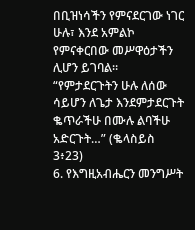በቢዝነሳችን የምናደርገው ነገር ሁሉ፣ እንደ አምልኮ የምናቀርበው መሥዋዕታችን ሊሆን ይገባል።
“የምታደርጉትን ሁሉ ለሰው ሳይሆን ለጌታ እንደምታደርጉት ቈጥራችሁ በሙሉ ልባችሁ አድርጉት…” (ቈላስይስ 3፥23)
6. የእግዚአብሔርን መንግሥት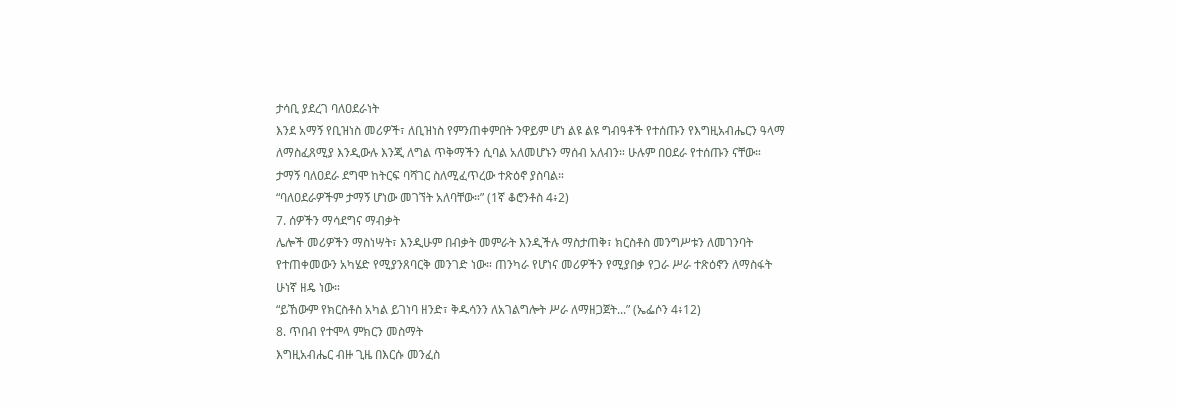ታሳቢ ያደረገ ባለዐደራነት
እንደ አማኝ የቢዝነስ መሪዎች፣ ለቢዝነስ የምንጠቀምበት ንዋይም ሆነ ልዩ ልዩ ግብዓቶች የተሰጡን የእግዚአብሔርን ዓላማ ለማስፈጸሚያ እንዲውሉ እንጂ ለግል ጥቅማችን ሲባል አለመሆኑን ማሰብ አለብን። ሁሉም በዐደራ የተሰጡን ናቸው። ታማኝ ባለዐደራ ደግሞ ከትርፍ ባሻገር ስለሚፈጥረው ተጽዕኖ ያስባል።
“ባለዐደራዎችም ታማኝ ሆነው መገኘት አለባቸው።” (1ኛ ቆሮንቶስ 4፥2)
7. ሰዎችን ማሳደግና ማብቃት
ሌሎች መሪዎችን ማስነሣት፣ እንዲሁም በብቃት መምራት እንዲችሉ ማስታጠቅ፣ ክርስቶስ መንግሥቱን ለመገንባት የተጠቀመውን አካሄድ የሚያንጸባርቅ መንገድ ነው። ጠንካራ የሆነና መሪዎችን የሚያበቃ የጋራ ሥራ ተጽዕኖን ለማስፋት ሁነኛ ዘዴ ነው።
“ይኸውም የክርስቶስ አካል ይገነባ ዘንድ፣ ቅዱሳንን ለአገልግሎት ሥራ ለማዘጋጀት...” (ኤፌሶን 4፥12)
8. ጥበብ የተሞላ ምክርን መስማት
እግዚአብሔር ብዙ ጊዜ በእርሱ መንፈስ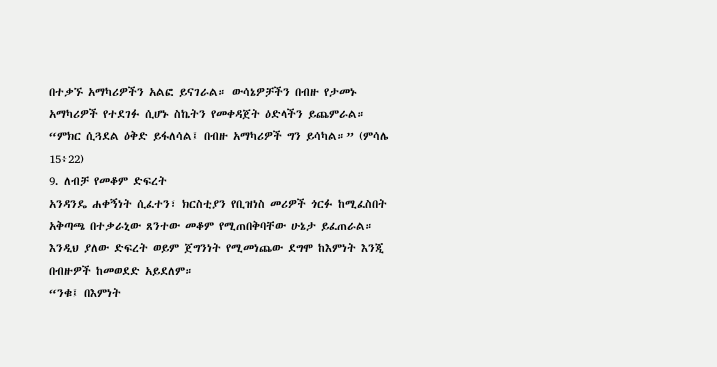በተቃኙ አማካሪዎችን አልፎ ይናገራል። ውሳኔዎቻችን በብዙ የታመኑ አማካሪዎች የተደገፉ ሲሆኑ ስኬትን የመቀዳጀት ዕድላችን ይጨምራል።
“ምክር ሲጓደል ዕቅድ ይፋለሳል፤ በብዙ አማካሪዎች ግን ይሳካል።” (ምሳሌ 15፥22)
9. ለብቻ የመቆም ድፍረት
አንዳንዴ ሐቀኝነት ሲፈተን፣ ክርስቲያን የቢዝነስ መሪዎች ጎርፉ ከሚፈስበት አቅጣጫ በተቃራኒው ጸንተው መቆም የሚጠበቅባቸው ሁኔታ ይፈጠራል። እንዲህ ያለው ድፍረት ወይም ጀግንነት የሚመነጨው ደግሞ ከእምነት እንጂ በብዙዎች ከመወደድ አይደለም።
“ንቁ፤ በእምነት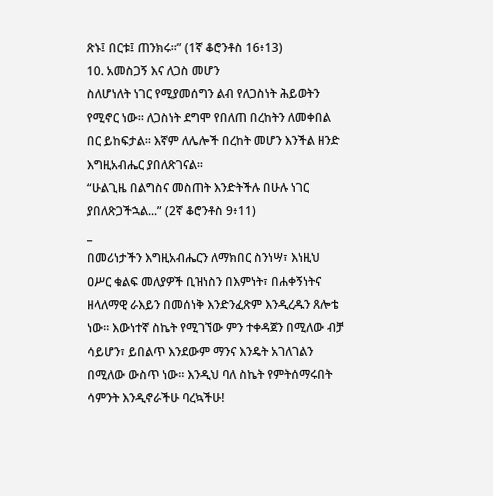ጽኑ፤ በርቱ፤ ጠንክሩ።” (1ኛ ቆሮንቶስ 16፥13)
10. አመስጋኝ እና ለጋስ መሆን
ስለሆነለት ነገር የሚያመሰግን ልብ የለጋስነት ሕይወትን የሚኖር ነው። ለጋስነት ደግሞ የበለጠ በረከትን ለመቀበል በር ይከፍታል። እኛም ለሌሎች በረከት መሆን እንችል ዘንድ እግዚአብሔር ያበለጽገናል።
“ሁልጊዜ በልግስና መስጠት እንድትችሉ በሁሉ ነገር ያበለጽጋችኋል...” (2ኛ ቆሮንቶስ 9፥11)
_
በመሪነታችን እግዚአብሔርን ለማክበር ስንነሣ፣ እነዚህ ዐሥር ቁልፍ መለያዎች ቢዝነስን በእምነት፣ በሐቀኝነትና ዘላለማዊ ራእይን በመሰነቅ እንድንፈጽም እንዲረዱን ጸሎቴ ነው። እውነተኛ ስኬት የሚገኘው ምን ተቀዳጀን በሚለው ብቻ ሳይሆን፣ ይበልጥ እንደውም ማንና እንዴት አገለገልን በሚለው ውስጥ ነው። እንዲህ ባለ ስኬት የምትሰማሩበት ሳምንት እንዲኖራችሁ ባረኳችሁ!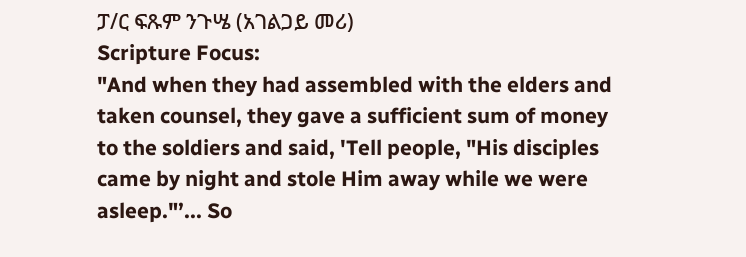ፓ/ር ፍጹም ንጉሤ (አገልጋይ መሪ)
Scripture Focus:
"And when they had assembled with the elders and taken counsel, they gave a sufficient sum of money to the soldiers and said, 'Tell people, "His disciples came by night and stole Him away while we were asleep."’... So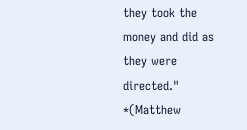they took the money and did as they were directed." *(Matthew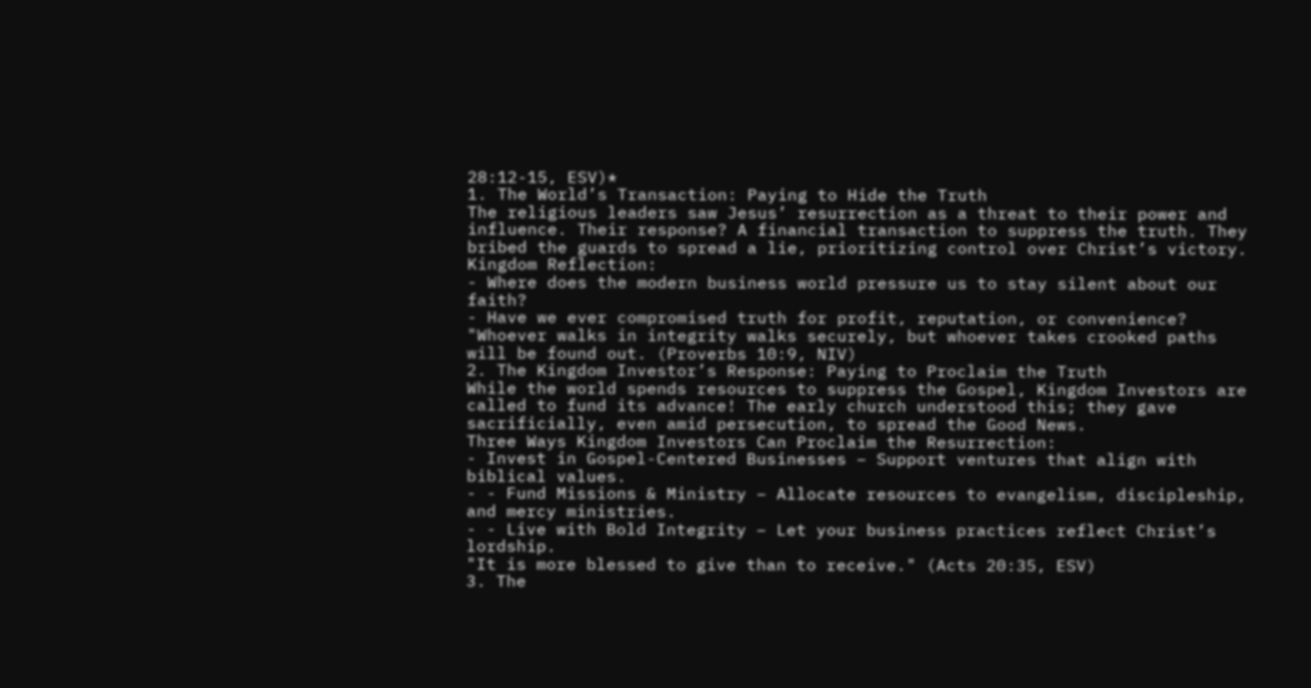28:12-15, ESV)*
1. The World’s Transaction: Paying to Hide the Truth
The religious leaders saw Jesus’ resurrection as a threat to their power and influence. Their response? A financial transaction to suppress the truth. They bribed the guards to spread a lie, prioritizing control over Christ’s victory.
Kingdom Reflection:
- Where does the modern business world pressure us to stay silent about our faith?
- Have we ever compromised truth for profit, reputation, or convenience?
"Whoever walks in integrity walks securely, but whoever takes crooked paths will be found out. (Proverbs 10:9, NIV)
2. The Kingdom Investor’s Response: Paying to Proclaim the Truth
While the world spends resources to suppress the Gospel, Kingdom Investors are called to fund its advance! The early church understood this; they gave sacrificially, even amid persecution, to spread the Good News.
Three Ways Kingdom Investors Can Proclaim the Resurrection:
- Invest in Gospel-Centered Businesses – Support ventures that align with biblical values.
- - Fund Missions & Ministry – Allocate resources to evangelism, discipleship, and mercy ministries.
- - Live with Bold Integrity – Let your business practices reflect Christ’s lordship.
"It is more blessed to give than to receive." (Acts 20:35, ESV)
3. The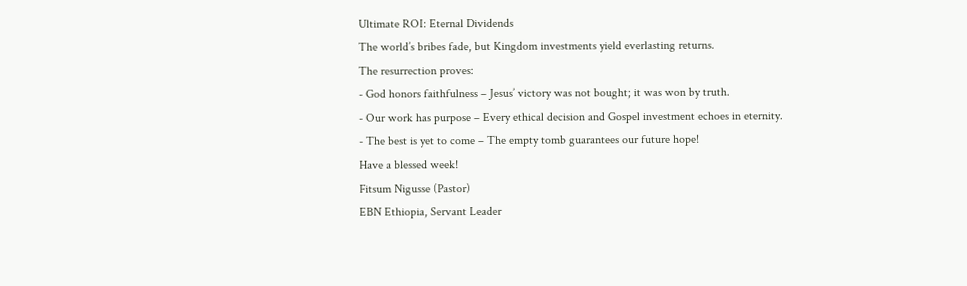Ultimate ROI: Eternal Dividends
The world’s bribes fade, but Kingdom investments yield everlasting returns.
The resurrection proves:
- God honors faithfulness – Jesus’ victory was not bought; it was won by truth.
- Our work has purpose – Every ethical decision and Gospel investment echoes in eternity.
- The best is yet to come – The empty tomb guarantees our future hope!
Have a blessed week!
Fitsum Nigusse (Pastor)
EBN Ethiopia, Servant Leader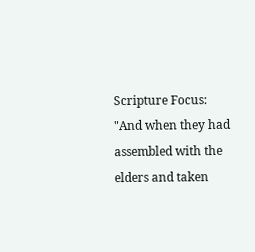Scripture Focus:
"And when they had assembled with the elders and taken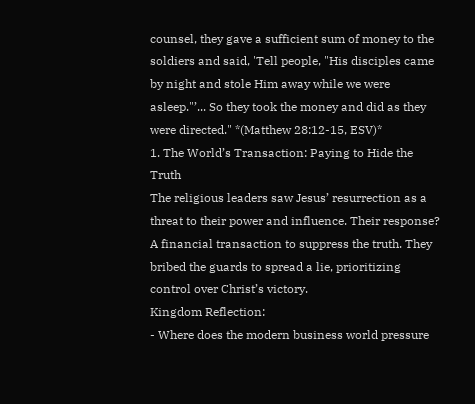counsel, they gave a sufficient sum of money to the soldiers and said, 'Tell people, "His disciples came by night and stole Him away while we were asleep."’... So they took the money and did as they were directed." *(Matthew 28:12-15, ESV)*
1. The World’s Transaction: Paying to Hide the Truth
The religious leaders saw Jesus’ resurrection as a threat to their power and influence. Their response? A financial transaction to suppress the truth. They bribed the guards to spread a lie, prioritizing control over Christ’s victory.
Kingdom Reflection:
- Where does the modern business world pressure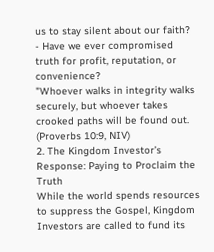us to stay silent about our faith?
- Have we ever compromised truth for profit, reputation, or convenience?
"Whoever walks in integrity walks securely, but whoever takes crooked paths will be found out. (Proverbs 10:9, NIV)
2. The Kingdom Investor’s Response: Paying to Proclaim the Truth
While the world spends resources to suppress the Gospel, Kingdom Investors are called to fund its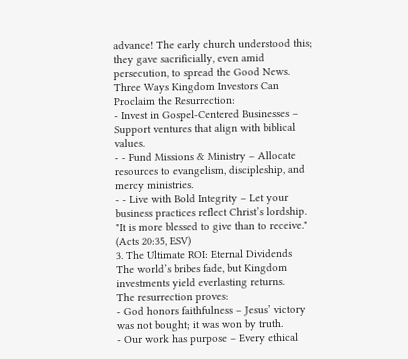advance! The early church understood this; they gave sacrificially, even amid persecution, to spread the Good News.
Three Ways Kingdom Investors Can Proclaim the Resurrection:
- Invest in Gospel-Centered Businesses – Support ventures that align with biblical values.
- - Fund Missions & Ministry – Allocate resources to evangelism, discipleship, and mercy ministries.
- - Live with Bold Integrity – Let your business practices reflect Christ’s lordship.
"It is more blessed to give than to receive." (Acts 20:35, ESV)
3. The Ultimate ROI: Eternal Dividends
The world’s bribes fade, but Kingdom investments yield everlasting returns.
The resurrection proves:
- God honors faithfulness – Jesus’ victory was not bought; it was won by truth.
- Our work has purpose – Every ethical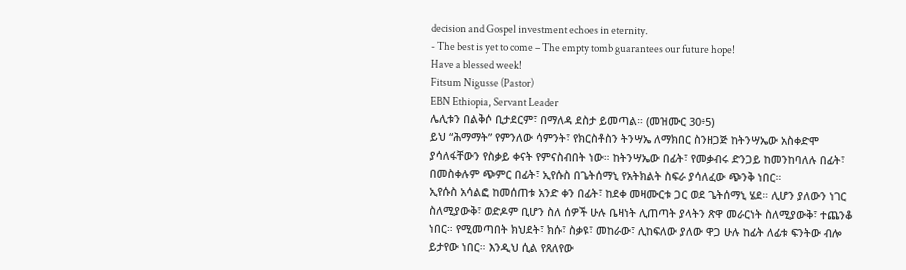decision and Gospel investment echoes in eternity.
- The best is yet to come – The empty tomb guarantees our future hope!
Have a blessed week!
Fitsum Nigusse (Pastor)
EBN Ethiopia, Servant Leader
ሌሊቱን በልቅሶ ቢታደርም፣ በማለዳ ደስታ ይመጣል። (መዝሙር 30፥5)
ይህ “ሕማማት” የምንለው ሳምንት፣ የክርስቶስን ትንሣኤ ለማክበር ስንዘጋጅ ከትንሣኤው አስቀድሞ ያሳለፋቸውን የስቃይ ቀናት የምናስብበት ነው። ከትንሣኤው በፊት፣ የመቃብሩ ድንጋይ ከመንከባለሉ በፊት፣ በመስቀሉም ጭምር በፊት፣ ኢየሱስ በጌትሰማኒ የአትክልት ስፍራ ያሳለፈው ጭንቅ ነበር።
ኢየሱስ አሳልፎ ከመሰጠቱ አንድ ቀን በፊት፣ ከደቀ መዛሙርቱ ጋር ወደ ጌትሰማኒ ሄደ። ሊሆን ያለውን ነገር ስለሚያውቅ፣ ወድዶም ቢሆን ስለ ሰዎች ሁሉ ቤዛነት ሊጠጣት ያላትን ጽዋ መራርነት ስለሚያውቅ፣ ተጨንቆ ነበር። የሚመጣበት ክህደት፣ ክሱ፣ ስቃዩ፣ መከራው፣ ሊከፍለው ያለው ዋጋ ሁሉ ከፊት ለፊቱ ፍንትው ብሎ ይታየው ነበር። እንዲህ ሲል የጸለየው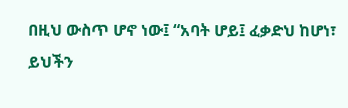በዚህ ውስጥ ሆኖ ነው፤ “አባት ሆይ፤ ፈቃድህ ከሆነ፣ ይህችን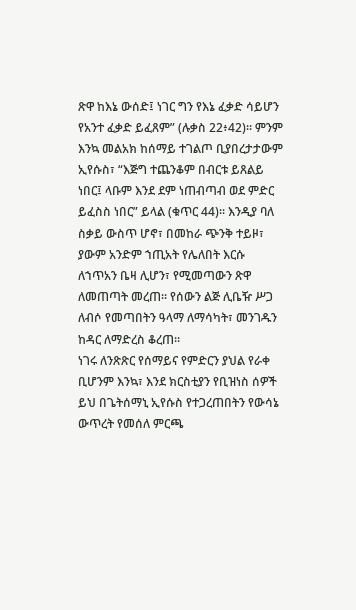ጽዋ ከእኔ ውሰድ፤ ነገር ግን የእኔ ፈቃድ ሳይሆን የአንተ ፈቃድ ይፈጸም” (ሉቃስ 22፥42)። ምንም እንኳ መልአክ ከሰማይ ተገልጦ ቢያበረታታውም ኢየሱስ፣ “እጅግ ተጨንቆም በብርቱ ይጸልይ ነበር፤ ላቡም እንደ ደም ነጠብጣብ ወደ ምድር ይፈስስ ነበር” ይላል (ቁጥር 44)። እንዲያ ባለ ስቃይ ውስጥ ሆኖ፣ በመከራ ጭንቅ ተይዞ፣ ያውም አንድም ኀጢአት የሌለበት እርሱ ለኀጥአን ቤዛ ሊሆን፣ የሚመጣውን ጽዋ ለመጠጣት መረጠ። የሰውን ልጅ ሊቤዥ ሥጋ ለብሶ የመጣበትን ዓላማ ለማሳካት፣ መንገዱን ከዳር ለማድረስ ቆረጠ።
ነገሩ ለንጽጽር የሰማይና የምድርን ያህል የራቀ ቢሆንም እንኳ፣ እንደ ክርስቲያን የቢዝነስ ሰዎች ይህ በጌትሰማኒ ኢየሱስ የተጋረጠበትን የውሳኔ ውጥረት የመሰለ ምርጫ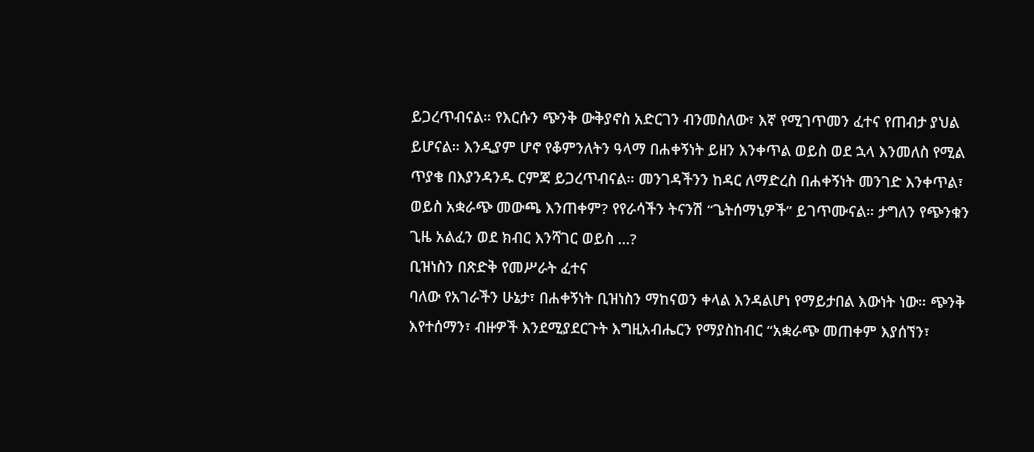ይጋረጥብናል። የእርሱን ጭንቅ ውቅያኖስ አድርገን ብንመስለው፣ እኛ የሚገጥመን ፈተና የጠብታ ያህል ይሆናል። እንዲያም ሆኖ የቆምንለትን ዓላማ በሐቀኝነት ይዘን እንቀጥል ወይስ ወደ ኋላ እንመለስ የሚል ጥያቄ በእያንዳንዱ ርምጃ ይጋረጥብናል። መንገዳችንን ከዳር ለማድረስ በሐቀኝነት መንገድ እንቀጥል፣ ወይስ አቋራጭ መውጫ እንጠቀም? የየራሳችን ትናንሽ “ጌትሰማኒዎች” ይገጥሙናል። ታግለን የጭንቁን ጊዜ አልፈን ወደ ክብር እንሻገር ወይስ ...?
ቢዝነስን በጽድቅ የመሥራት ፈተና
ባለው የአገራችን ሁኔታ፣ በሐቀኝነት ቢዝነስን ማከናወን ቀላል እንዳልሆነ የማይታበል እውነት ነው። ጭንቅ እየተሰማን፣ ብዙዎች እንደሚያደርጉት እግዚአብሔርን የማያስከብር “አቋራጭ መጠቀም እያሰኘን፣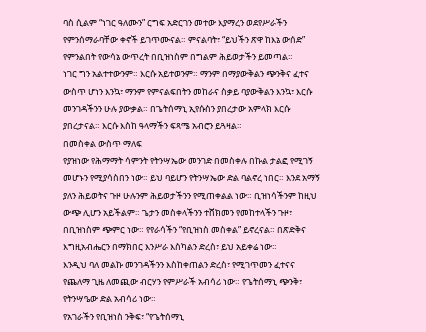ባስ ሲልም “ነገር ዓለሙን” ርግፍ አድርገን መተው እያማረን ወደየሥራችን የምንሰማራባቸው ቀኖች ይገጥሙናል። ምናልባት፣ “ይህችን ጽዋ ከእኔ ውሰድ” የምንልበት የውሳኔ ውጥረት በቢዝነስም በግልም ሕይወታችን ይመጣል።
ነገር ግን አልተተውንም። እርሱ አይተወንም። ማንም በማያውቅልን ጭንቅና ፈተና ውስጥ ሆነን እንኳ፣ ማንም የምናልፍበትን መከራና ስቃይ ባያውቅልን እንኳ፣ እርሱ መንገዳችንን ሁሉ ያውቃል። በጌትሰማኒ ኢየሱስን ያበረታው አምላክ እርሱ ያበረታናል። እርሱ እስከ ዓላማችን ፍጻሜ አብሮን ይጓዛል።
በመስቀል ውስጥ ማለፍ
የያዝነው የሕማማት ሳምንት የትንሣኤው መንገድ በመስቀሉ በኩል ታልፎ የሚገኝ መሆኑን የሚያሳስበን ነው። ይህ ባይሆን የትንሣኤው ድል ባልኖረ ነበር። እንደ አማኝ ያለን ሕይወትና ጉዞ ሁሉንም ሕይወታችንን የሚጠቀልል ነው። ቢዝነሳችንም ከዚህ ውጭ ሊሆን አይችልም። ጌታን መስቀላችንን ተሸክመን የመከተላችን ጉዞ፣ በቢዝነስም ጭምር ነው። የየራሳችን “የቢዝነስ መስቀል” ይኖረናል። በጽድቅና እግዚአብሔርን በማክበር እንሥራ እስካልን ድረስ፣ ይህ አይቀሬ ነው።
እንዲህ ባለ መልኩ መንገዳችንን እስከቀጠልን ድረስ፣ የሚገጥመን ፈተናና የጨለማ ጊዜ ለመጪው ብርሃን የምሥራች አብሳሪ ነው። የጌትሰማኒ ጭንቅ፣ የትንሣዔው ድል አብሳሪ ነው።
የአገራችን የቢዝነስ ንቅፍ፣ “የጌትሰማኒ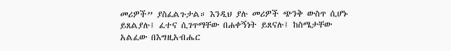መሪዎች” ያስፈልጉታል። እንዲህ ያሉ መሪዎች ጭንቅ ውስጥ ሲሆኑ ይጸልያሉ፤ ፈተና ሲገጥማቸው በሐቀኝነት ይጸናሉ፤ ከስሜታቸው አልፈው በእግዚአብሔር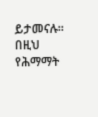ይታመናሉ።
በዚህ የሕማማት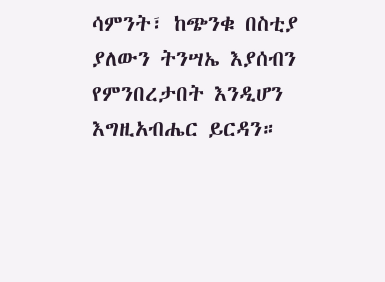ሳምንት፣ ከጭንቁ በስቲያ ያለውን ትንሣኤ እያሰብን የምንበረታበት እንዲሆን እግዚአብሔር ይርዳን።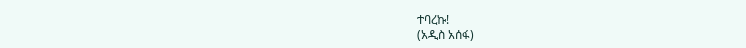ተባረኩ!
(አዲስ አሰፋ)